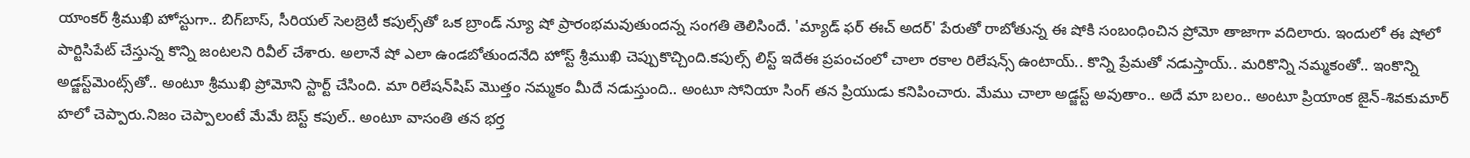యాంకర్ శ్రీముఖి హోస్టుగా.. బిగ్‌బాస్, సీరియల్ సెలబ్రెటీ కపుల్స్‌తో ఒక బ్రాండ్ న్యూ షో ప్రారంభమవుతుందన్న సంగతి తెలిసిందే. 'మ్యాడ్ ఫర్ ఈచ్ అదర్' పేరుతో రాబోతున్న ఈ షోకి సంబంధించిన ప్రోమో తాజాగా వదిలారు. ఇందులో ఈ షోలో పార్టిసిపేట్ చేస్తున్న కొన్ని జంటలని రివీల్ చేశారు. అలానే షో ఎలా ఉండబోతుందనేది హోస్ట్ శ్రీముఖి చెప్పుకొచ్చింది.కపుల్స్ లిస్ట్ ఇదేఈ ప్రపంచంలో చాలా రకాల రిలేషన్స్ ఉంటాయ్.. కొన్ని ప్రేమతో నడుస్తాయ్.. మరికొన్ని నమ్మకంతో.. ఇంకొన్ని అడ్జస్ట్‌మెంట్స్‌తో.. అంటూ శ్రీముఖి ప్రోమోని స్టార్ట్ చేసింది. మా రిలేషన్‌షిప్ మొత్తం నమ్మకం మీదే నడుస్తుంది.. అంటూ సోనియా సింగ్ తన ప్రియుడు కనిపించారు. మేము చాలా అడ్జస్ట్ అవుతాం.. అదే మా బలం.. అంటూ ప్రియాంక జైన్-శివకుమార్ హలో చెప్పారు.నిజం చెప్పాలంటే మేమే బెస్ట్ కపుల్.. అంటూ వాసంతి తన భర్త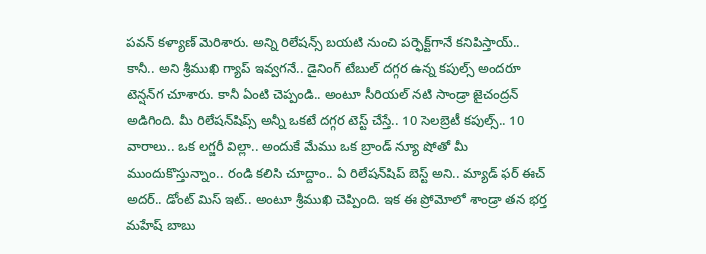పవన్ కళ్యాణ్ మెరిశారు. అన్ని రిలేషన్స్ బయటి నుంచి పర్ఫెక్ట్‌గానే కనిపిస్తాయ్.. కానీ.. అని శ్రీముఖి గ్యాప్ ఇవ్వగనే.. డైనింగ్ టేబుల్ దగ్గర ఉన్న కపుల్స్ అందరూ టెన్షన్‌గ చూశారు. కానీ ఏంటి చెప్పండి.. అంటూ సీరియల్ నటి సాండ్రా జైచంద్రన్ అడిగింది. మీ రిలేషన్‌షిప్స్ అన్నీ ఒకటే దగ్గర టెస్ట్ చేస్తే.. 10 సెలబ్రెటీ కపుల్స్.. 10 వారాలు.. ఒక లగ్జరీ విల్లా.. అందుకే మేము ఒక బ్రాండ్ న్యూ షోతో మీ ముందుకొస్తున్నాం.. రండి కలిసి చూద్దాం.. ఏ రిలేషన్‌షిప్ బెస్ట్ అని.. మ్యాడ్ ఫర్ ఈచ్ అదర్.. డోంట్ మిస్ ఇట్.. అంటూ శ్రీముఖి చెప్పింది. ఇక ఈ ప్రోమోలో శాండ్రా తన భర్త మహేష్ బాబు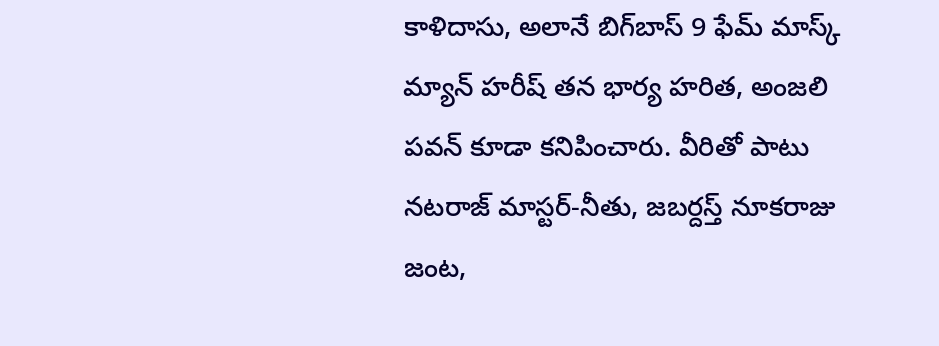కాళిదాసు, అలానే బిగ్‌బాస్ 9 ఫేమ్ మాస్క్ మ్యాన్ హరీష్ తన భార్య హరిత, అంజలి పవన్ కూడా కనిపించారు. వీరితో పాటు నటరాజ్ మాస్టర్-నీతు, జబర్దస్త్ నూకరాజు జంట,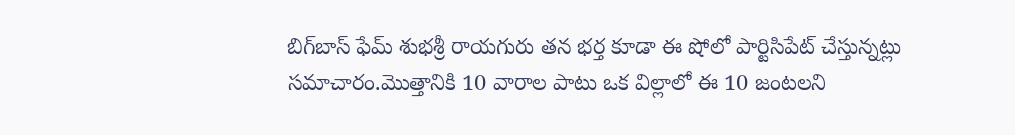బిగ్‌బాస్ ఫేమ్ శుభశ్రీ రాయగురు తన భర్త కూడా ఈ షోలో పార్టిసిపేట్ చేస్తున్నట్లు సమాచారం.మొత్తానికి 10 వారాల పాటు ఒక విల్లాలో ఈ 10 జంటలని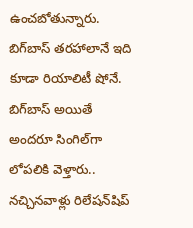ఉంచబోతున్నారు. బిగ్‌బాస్ తరహాలానే ఇది కూడా రియాలిటీ షోనే. బిగ్‌బాస్ అయితే అందరూ సింగిల్‌గా లోపలికి వెళ్తారు.. నచ్చినవాళ్లు రిలేషన్‌షిప్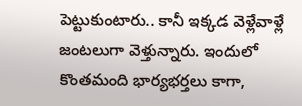పెట్టుకుంటారు.. కానీ ఇక్కడ వెళ్లేవాళ్లే జంటలుగా వెళ్తున్నారు. ఇందులో కొంతమంది భార్యభర్తలు కాగా,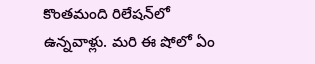కొంతమంది రిలేషన్‌లో ఉన్నవాళ్లు. మరి ఈ షోలో ఏం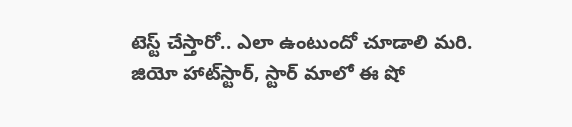టెస్ట్ చేస్తారో.. ఎలా ఉంటుందో చూడాలి మరి. జియో హాట్‌స్టార్, స్టార్ మాలో ఈ షో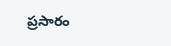ప్రసారం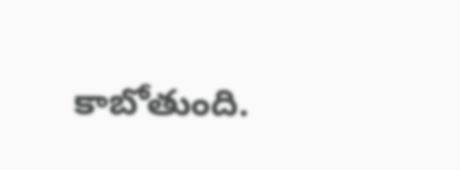కాబోతుంది.